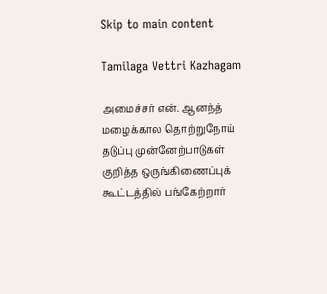Skip to main content

Tamilaga Vettri Kazhagam

அமைச்சர் என். ஆனந்த் மழைக்கால தொற்றுநோய் தடுப்பு முன்னேற்பாடுகள் குறித்த ஒருங்கிணைப்புக் கூட்டத்தில் பங்கேற்றார்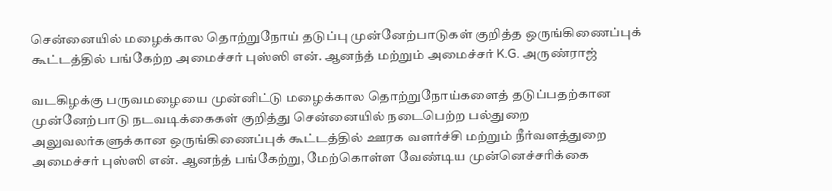சென்னையில் மழைக்கால தொற்றுநோய் தடுப்பு முன்னேற்பாடுகள் குறித்த ஒருங்கிணைப்புக் கூட்டத்தில் பங்கேற்ற அமைச்சர் புஸ்ஸி என். ஆனந்த் மற்றும் அமைச்சர் K.G. அருண்ராஜ்

வடகிழக்கு பருவமழையை முன்னிட்டு மழைக்கால தொற்றுநோய்களைத் தடுப்பதற்கான முன்னேற்பாடு நடவடிக்கைகள் குறித்து சென்னையில் நடைபெற்ற பல்துறை அலுவலர்களுக்கான ஒருங்கிணைப்புக் கூட்டத்தில் ஊரக வளர்ச்சி மற்றும் நீர்வளத்துறை அமைச்சர் புஸ்ஸி என். ஆனந்த் பங்கேற்று, மேற்கொள்ள வேண்டிய முன்னெச்சரிக்கை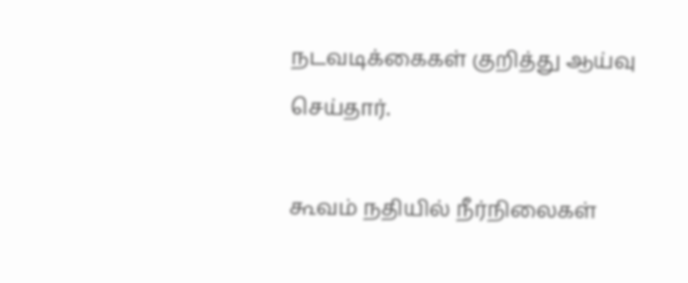நடவடிக்கைகள் குறித்து ஆய்வு செய்தார்.

கூவம் நதியில் நீர்நிலைகள்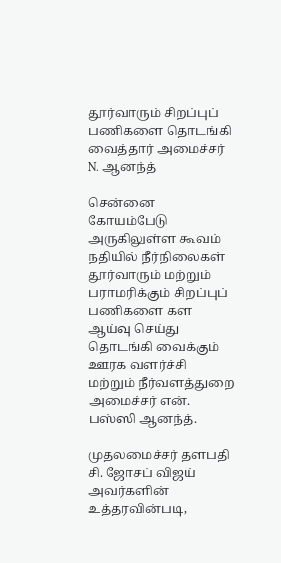தூர்வாரும் சிறப்புப் பணிகளை தொடங்கி வைத்தார் அமைச்சர் N. ஆனந்த்

சென்னை கோயம்பேடு அருகிலுள்ள கூவம் நதியில் நீர்நிலைகள் தூர்வாரும் மற்றும் பராமரிக்கும் சிறப்புப் பணிகளை கள ஆய்வு செய்து தொடங்கி வைக்கும் ஊரக வளர்ச்சி மற்றும் நீர்வளத்துறை அமைச்சர் என். பஸ்ஸி ஆனந்த்.

முதலமைச்சர் தளபதி சி. ஜோசப் விஜய் அவர்களின் உத்தரவின்படி,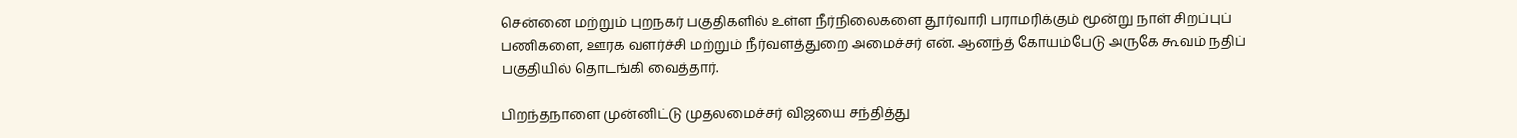சென்னை மற்றும் புறநகர் பகுதிகளில் உள்ள நீர்நிலைகளை தூர்வாரி பராமரிக்கும் மூன்று நாள் சிறப்புப் பணிகளை, ஊரக வளர்ச்சி மற்றும் நீர்வளத்துறை அமைச்சர் என். ஆனந்த் கோயம்பேடு அருகே கூவம் நதிப் பகுதியில் தொடங்கி வைத்தார்.

பிறந்தநாளை முன்னிட்டு முதலமைச்சர் விஜயை சந்தித்து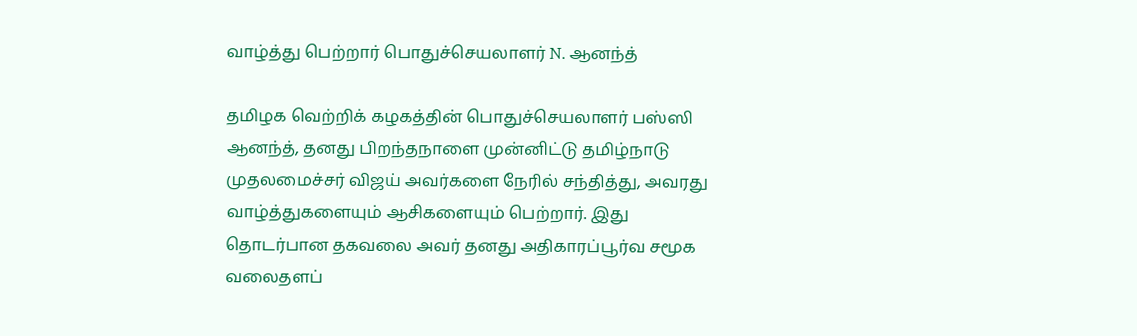வாழ்த்து பெற்றார் பொதுச்செயலாளர் N. ஆனந்த்

தமிழக வெற்றிக் கழகத்தின் பொதுச்செயலாளர் பஸ்ஸி ஆனந்த், தனது பிறந்தநாளை முன்னிட்டு தமிழ்நாடு முதலமைச்சர் விஜய் அவர்களை நேரில் சந்தித்து, அவரது வாழ்த்துகளையும் ஆசிகளையும் பெற்றார். இது தொடர்பான தகவலை அவர் தனது அதிகாரப்பூர்வ சமூக வலைதளப்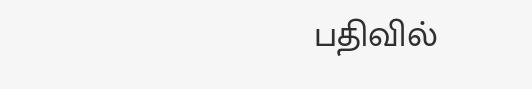பதிவில்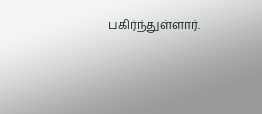பகிர்ந்துள்ளார்.